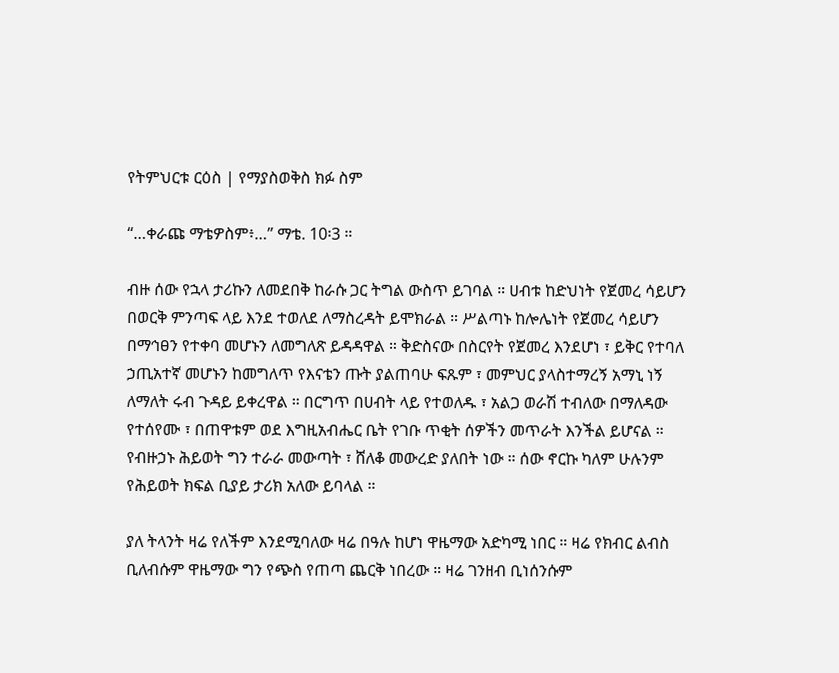የትምህርቱ ርዕስ | የማያስወቅስ ክፉ ስም

“…ቀራጩ ማቴዎስም፥…” ማቴ. 10፡3 ።

ብዙ ሰው የኋላ ታሪኩን ለመደበቅ ከራሱ ጋር ትግል ውስጥ ይገባል ። ሀብቱ ከድህነት የጀመረ ሳይሆን በወርቅ ምንጣፍ ላይ እንደ ተወለደ ለማስረዳት ይሞክራል ። ሥልጣኑ ከሎሌነት የጀመረ ሳይሆን በማኅፀን የተቀባ መሆኑን ለመግለጽ ይዳዳዋል ። ቅድስናው በስርየት የጀመረ እንደሆነ ፣ ይቅር የተባለ ኃጢአተኛ መሆኑን ከመግለጥ የእናቴን ጡት ያልጠባሁ ፍጹም ፣ መምህር ያላስተማረኝ አማኒ ነኝ ለማለት ሩብ ጉዳይ ይቀረዋል ። በርግጥ በሀብት ላይ የተወለዱ ፣ አልጋ ወራሽ ተብለው በማለዳው የተሰየሙ ፣ በጠዋቱም ወደ እግዚአብሔር ቤት የገቡ ጥቂት ሰዎችን መጥራት እንችል ይሆናል ። የብዙኃኑ ሕይወት ግን ተራራ መውጣት ፣ ሸለቆ መውረድ ያለበት ነው ። ሰው ኖርኩ ካለም ሁሉንም የሕይወት ክፍል ቢያይ ታሪክ አለው ይባላል ።

ያለ ትላንት ዛሬ የለችም እንደሚባለው ዛሬ በዓሉ ከሆነ ዋዜማው አድካሚ ነበር ። ዛሬ የክብር ልብስ ቢለብሱም ዋዜማው ግን የጭስ የጠጣ ጨርቅ ነበረው ። ዛሬ ገንዘብ ቢነሰንሱም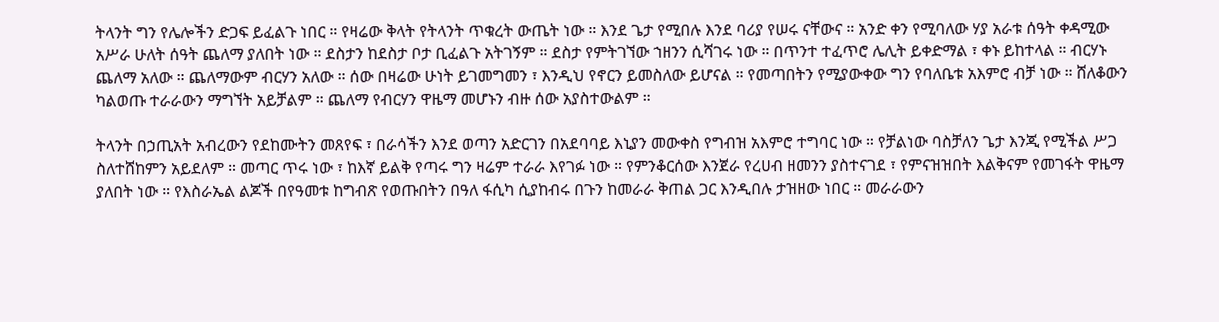ትላንት ግን የሌሎችን ድጋፍ ይፈልጉ ነበር ። የዛሬው ቅላት የትላንት ጥቁረት ውጤት ነው ። እንደ ጌታ የሚበሉ እንደ ባሪያ የሠሩ ናቸውና ። አንድ ቀን የሚባለው ሃያ አራቱ ሰዓት ቀዳሚው አሥራ ሁለት ሰዓት ጨለማ ያለበት ነው ። ደስታን ከደስታ ቦታ ቢፈልጉ አትገኝም ። ደስታ የምትገኘው ኀዘንን ሲሻገሩ ነው ። በጥንተ ተፈጥሮ ሌሊት ይቀድማል ፣ ቀኑ ይከተላል ። ብርሃኑ ጨለማ አለው ። ጨለማውም ብርሃን አለው ። ሰው በዛሬው ሁነት ይገመግመን ፣ እንዲህ የኖርን ይመስለው ይሆናል ። የመጣበትን የሚያውቀው ግን የባለቤቱ አእምሮ ብቻ ነው ። ሸለቆውን ካልወጡ ተራራውን ማግኘት አይቻልም ። ጨለማ የብርሃን ዋዜማ መሆኑን ብዙ ሰው አያስተውልም ።

ትላንት በኃጢአት አብረውን የደከሙትን መጸየፍ ፣ በራሳችን እንደ ወጣን አድርገን በአደባባይ እኒያን መውቀስ የግብዝ አእምሮ ተግባር ነው ። የቻልነው ባስቻለን ጌታ እንጂ የሚችል ሥጋ ስለተሸከምን አይደለም ። መጣር ጥሩ ነው ፣ ከእኛ ይልቅ የጣሩ ግን ዛሬም ተራራ እየገፉ ነው ። የምንቆርሰው እንጀራ የረሀብ ዘመንን ያስተናገደ ፣ የምናዝዝበት እልቅናም የመገፋት ዋዜማ ያለበት ነው ። የእስራኤል ልጆች በየዓመቱ ከግብጽ የወጡበትን በዓለ ፋሲካ ሲያከብሩ በጉን ከመራራ ቅጠል ጋር እንዲበሉ ታዝዘው ነበር ። መራራውን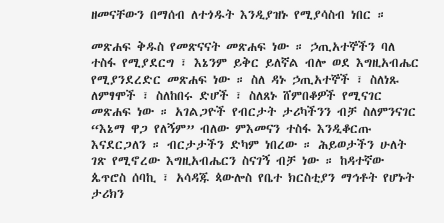ዘመናቸውን በማሰብ ለተጎዱት እንዲያዝኑ የሚያሳስብ ነበር ።

መጽሐፍ ቅዱስ የመጽናናት መጽሐፍ ነው ። ኃጢአተኞችን ባለ ተስፋ የሚያደርግ ፣ እኔንም ይቅር ይለኛል ብሎ ወደ እግዚአብሔር የሚያንደረድር መጽሐፍ ነው ። ስለ ዳኑ ኃጢአተኞች ፣ ስለነጹ ለምፃሞች ፣ ስለከበሩ ድሆች ፣ ስለጸኑ ሸምበቆዎች የሚናገር መጽሐፍ ነው ። አገልጋዮች የብርታት ታሪካችንን ብቻ ስለምንናገር “እኔማ ዋጋ የለኝም” ብለው ምእመናን ተስፋ እንዲቆርጡ እናደርጋለን ። ብርታታችን ድካም ነበረው ። ሕይወታችን ሁለት ገጽ የሚኖረው እግዚአብሔርን ስናገኝ ብቻ ነው ። ከዳተኛው ጴጥሮስ ሰባኪ ፣ አሳዳጁ ጳውሎስ የቤተ ክርስቲያን ማኅቶት የሆኑት ታሪክን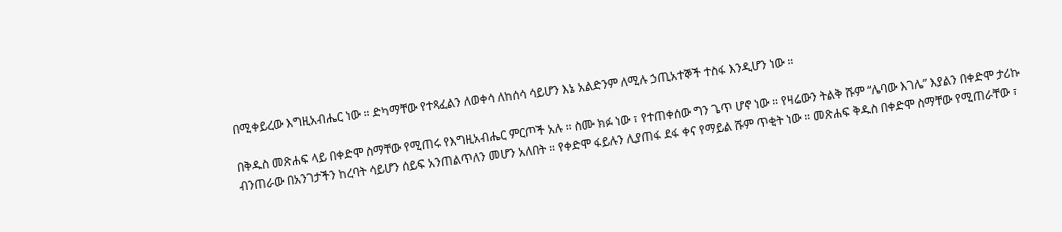በሚቀይረው እግዚአብሔር ነው ። ድካማቸው የተጻፈልን ለወቀሳ ለከሰሳ ሳይሆን እኔ አልድንም ለሚሉ ኃጢአተኞች ተስፋ እንዲሆን ነው ።

በቅዱስ መጽሐፍ ላይ በቀድሞ ስማቸው የሚጠሩ የእግዚአብሔር ምርጦች አሉ ። ስሙ ክፉ ነው ፣ የተጠቀሰው ግን ጌጥ ሆኖ ነው ። የዛሬውን ትልቅ ሹም “ሌባው እገሌ” እያልን በቀድሞ ታሪኩ ብንጠራው በአንገታችን ከረባት ሳይሆን ሰይፍ አንጠልጥለን መሆን አለበት ። የቀድሞ ፋይሉን ሊያጠፋ ደፋ ቀና የማይል ሹም ጥቂት ነው ። መጽሐፍ ቅዱስ በቀድሞ ስማቸው የሚጠራቸው ፣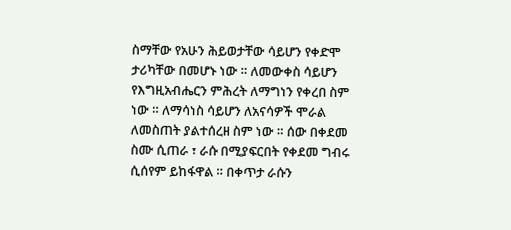ስማቸው የአሁን ሕይወታቸው ሳይሆን የቀድሞ ታሪካቸው በመሆኑ ነው ። ለመውቀስ ሳይሆን የእግዚአብሔርን ምሕረት ለማግነን የቀረበ ስም ነው ። ለማሳነስ ሳይሆን ለአናሳዎች ሞራል ለመስጠት ያልተሰረዘ ስም ነው ። ሰው በቀደመ ስሙ ሲጠራ ፣ ራሱ በሚያፍርበት የቀደመ ግብሩ ሲሰየም ይከፋዋል ። በቀጥታ ራሱን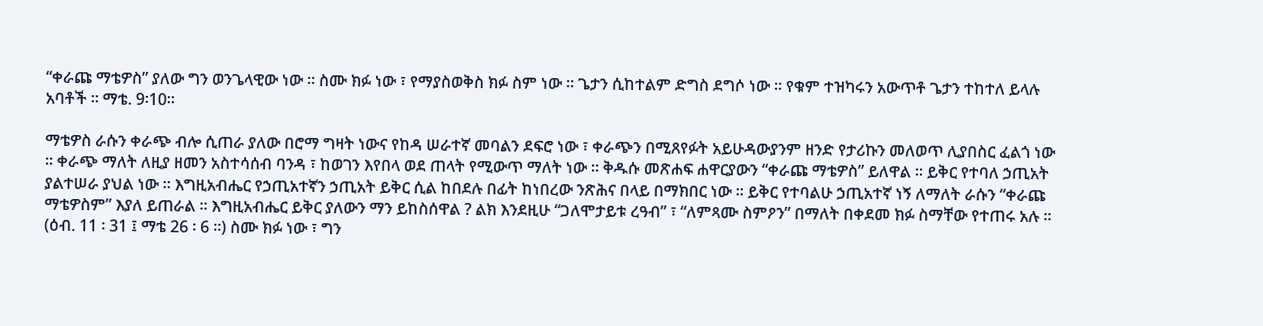“ቀራጩ ማቴዎስ” ያለው ግን ወንጌላዊው ነው ። ስሙ ክፉ ነው ፣ የማያስወቅስ ክፉ ስም ነው ። ጌታን ሲከተልም ድግስ ደግሶ ነው ። የቁም ተዝካሩን አውጥቶ ጌታን ተከተለ ይላሉ አባቶች ። ማቴ. 9፡10።

ማቴዎስ ራሱን ቀራጭ ብሎ ሲጠራ ያለው በሮማ ግዛት ነውና የከዳ ሠራተኛ መባልን ደፍሮ ነው ፣ ቀራጭን በሚጸየፉት አይሁዳውያንም ዘንድ የታሪኩን መለወጥ ሊያበስር ፈልጎ ነው ። ቀራጭ ማለት ለዚያ ዘመን አስተሳሰብ ባንዳ ፣ ከወገን እየበላ ወደ ጠላት የሚውጥ ማለት ነው ። ቅዱሱ መጽሐፍ ሐዋርያውን “ቀራጩ ማቴዎስ” ይለዋል ። ይቅር የተባለ ኃጢአት ያልተሠራ ያህል ነው ። እግዚአብሔር የኃጢአተኛን ኃጢአት ይቅር ሲል ከበደሉ በፊት ከነበረው ንጽሕና በላይ በማክበር ነው ። ይቅር የተባልሁ ኃጢአተኛ ነኝ ለማለት ራሱን “ቀራጩ ማቴዎስም” እያለ ይጠራል ። እግዚአብሔር ይቅር ያለውን ማን ይከስሰዋል ? ልክ እንደዚሁ “ጋለሞታይቱ ረዓብ” ፣ “ለምጻሙ ስምዖን” በማለት በቀደመ ክፉ ስማቸው የተጠሩ አሉ ። (ዕብ. 11 ፡ 31 ፤ ማቴ 26 ፡ 6 ።) ስሙ ክፉ ነው ፣ ግን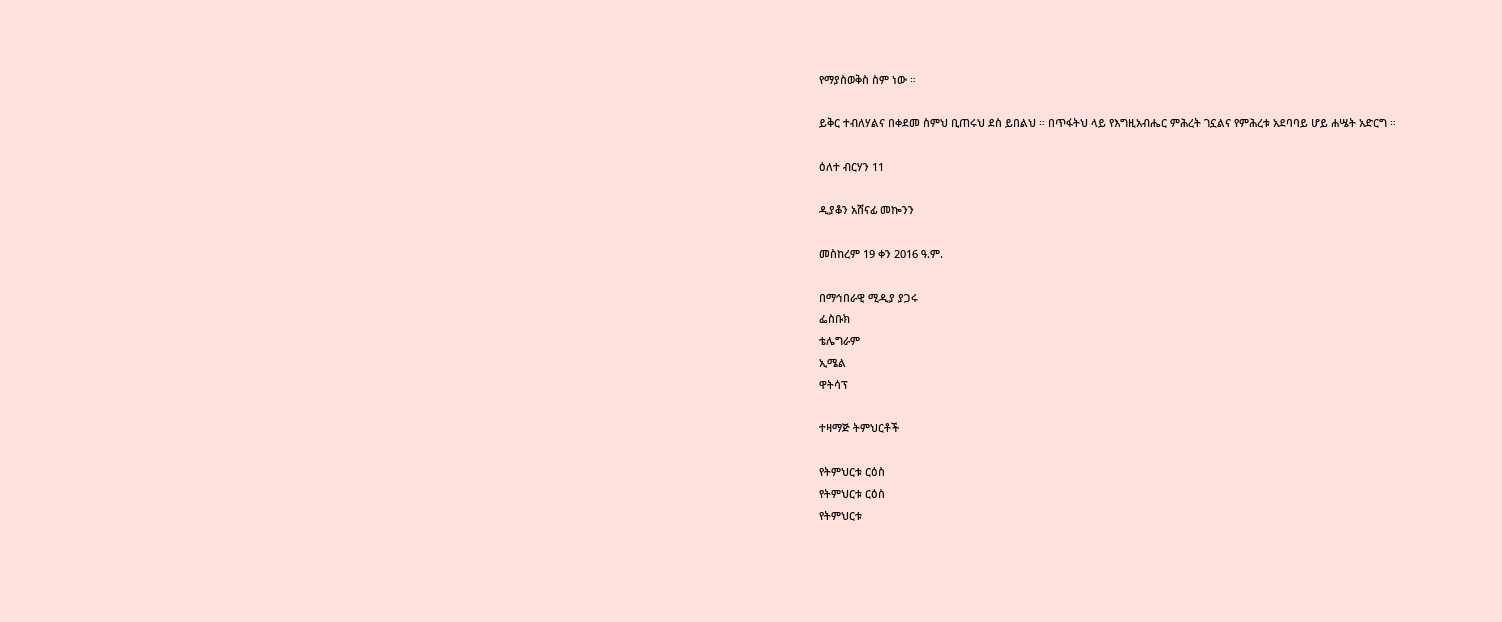የማያስወቅስ ስም ነው ።

ይቅር ተብለሃልና በቀደመ ስምህ ቢጠሩህ ደስ ይበልህ ። በጥፋትህ ላይ የእግዚአብሔር ምሕረት ገኗልና የምሕረቱ አደባባይ ሆይ ሐሤት አድርግ ።

ዕለተ ብርሃን 11

ዲያቆን አሸናፊ መኰንን

መስከረም 19 ቀን 2016 ዓ.ም.

በማኅበራዊ ሚዲያ ያጋሩ
ፌስቡክ
ቴሌግራም
ኢሜል
ዋትሳፕ

ተዛማጅ ትምህርቶች

የትምህርቱ ርዕስ
የትምህርቱ ርዕስ
የትምህርቱ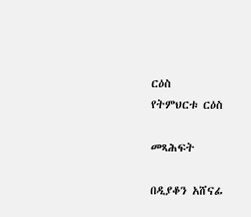ርዕስ
የትምህርቱ ርዕስ

መጻሕፍት

በዲያቆን አሸናፊ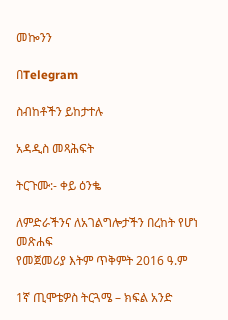መኰንን

በTelegram

ስብከቶችን ይከታተሉ

አዳዲስ መጻሕፍት

ትርጉሙ:- ቀይ ዕንቈ

ለምድራችንና ለአገልግሎታችን በረከት የሆነ መጽሐፍ
የመጀመሪያ እትም ጥቅምት 2016 ዓ.ም

1ኛ ጢሞቴዎስ ትርጓሜ – ክፍል አንድ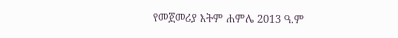የመጀመሪያ እትም ሐምሌ 2013 ዓ.ም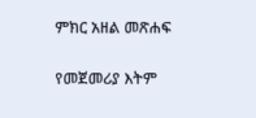ምክር አዘል መጽሐፍ

የመጀመሪያ እትም